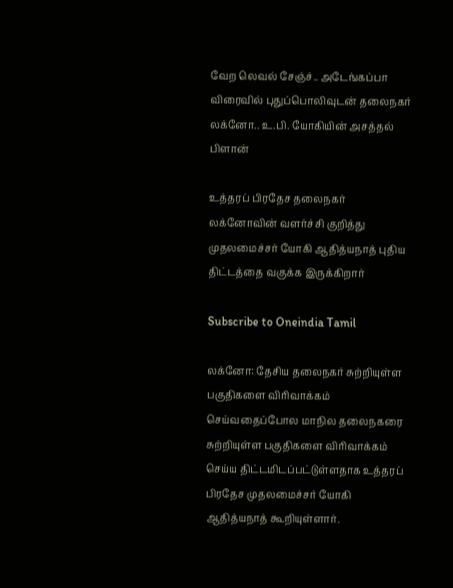வேற லெவல் சேஞ்ச்.. அடேங்கப்பா விரைவில் புதுப்பொலிவுடன் தலைநகர் லக்னோ.. உ.பி. யோகியின் அசத்தல் பிளான்

உத்தரப் பிரதேச தலைநகர் லக்னோவின் வளர்ச்சி குறித்து முதலமைச்சர் யோகி ஆதித்யநாத் புதிய திட்டத்தை வகுக்க இருக்கிறார்

Subscribe to Oneindia Tamil

லக்னோ: தேசிய தலைநகர் சுற்றியுள்ள பகுதிகளை விரிவாக்கம் செய்வதைப்போல மாநில தலைநகரை சுற்றியுள்ள பகுதிகளை விரிவாக்கம் செய்ய திட்டமிடப்பட்டுள்ளதாக உத்தரப் பிரதேச முதலமைச்சர் யோகி ஆதித்யநாத் கூறியுள்ளார்.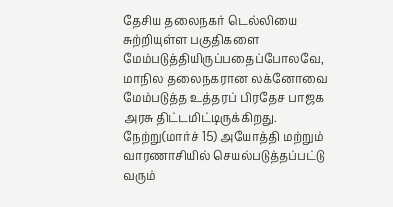தேசிய தலைநகர் டெல்லியை சுற்றியுள்ள பகுதிகளை மேம்படுத்தியிருப்பதைப்போலவே, மாநில தலைநகரான லக்னோவை மேம்படுத்த உத்தரப் பிரதேச பாஜக அரசு திட்டமிட்டிருக்கிறது. நேற்று(மார்ச் 15) அயோத்தி மற்றும் வாரணாசியில் செயல்படுத்தப்பட்டு வரும்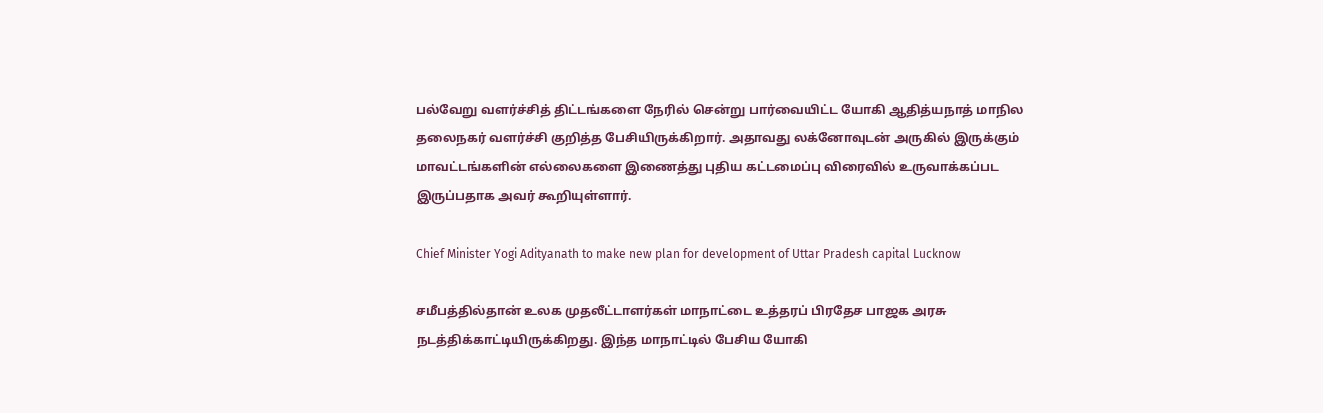பல்வேறு வளர்ச்சித் திட்டங்களை நேரில் சென்று பார்வையிட்ட யோகி ஆதித்யநாத் மாநில தலைநகர் வளர்ச்சி குறித்த பேசியிருக்கிறார். அதாவது லக்னோவுடன் அருகில் இருக்கும் மாவட்டங்களின் எல்லைகளை இணைத்து புதிய கட்டமைப்பு விரைவில் உருவாக்கப்பட இருப்பதாக அவர் கூறியுள்ளார்.

Chief Minister Yogi Adityanath to make new plan for development of Uttar Pradesh capital Lucknow

சமீபத்தில்தான் உலக முதலீட்டாளர்கள் மாநாட்டை உத்தரப் பிரதேச பாஜக அரசு நடத்திக்காட்டியிருக்கிறது. இந்த மாநாட்டில் பேசிய யோகி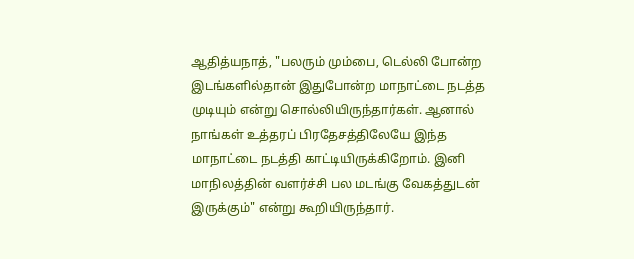ஆதித்யநாத், "பலரும் மும்பை, டெல்லி போன்ற இடங்களில்தான் இதுபோன்ற மாநாட்டை நடத்த முடியும் என்று சொல்லியிருந்தார்கள். ஆனால் நாங்கள் உத்தரப் பிரதேசத்திலேயே இந்த மாநாட்டை நடத்தி காட்டியிருக்கிறோம். இனி மாநிலத்தின் வளர்ச்சி பல மடங்கு வேகத்துடன் இருக்கும்" என்று கூறியிருந்தார்.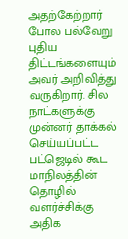அதற்கேற்றார் போல பல்வேறு புதிய திட்டங்களையும் அவர் அறிவித்து வருகிறார். சில நாட்களுக்கு முன்னர் தாக்கல் செய்யப்பட்ட பட்ஜெடில் கூட மாநிலத்தின் தொழில் வளர்ச்சிக்கு அதிக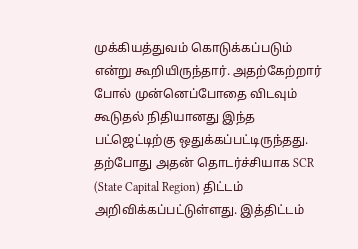முக்கியத்துவம் கொடுக்கப்படும் என்று கூறியிருந்தார். அதற்கேற்றார் போல் முன்னெப்போதை விடவும் கூடுதல் நிதியானது இந்த பட்ஜெட்டிற்கு ஒதுக்கப்பட்டிருந்தது. தற்போது அதன் தொடர்ச்சியாக SCR (State Capital Region) திட்டம் அறிவிக்கப்பட்டுள்ளது. இத்திட்டம்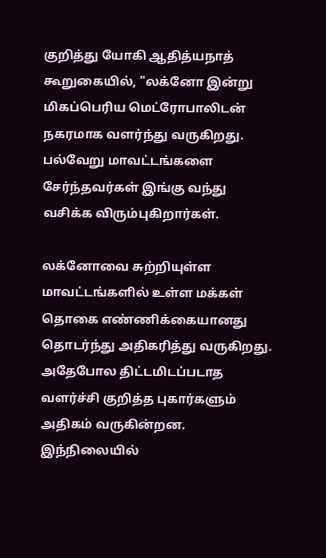குறித்து யோகி ஆதித்யநாத் கூறுகையில், "லக்னோ இன்று மிகப்பெரிய மெட்ரோபாலிடன் நகரமாக வளர்ந்து வருகிறது. பல்வேறு மாவட்டங்களை சேர்ந்தவர்கள் இங்கு வந்து வசிக்க விரும்புகிறார்கள்.

லக்னோவை சுற்றியுள்ள மாவட்டங்களில் உள்ள மக்கள் தொகை எண்ணிக்கையானது தொடர்ந்து அதிகரித்து வருகிறது. அதேபோல திட்டமிடப்படாத வளர்ச்சி குறித்த புகார்களும் அதிகம் வருகின்றன. இந்நிலையில்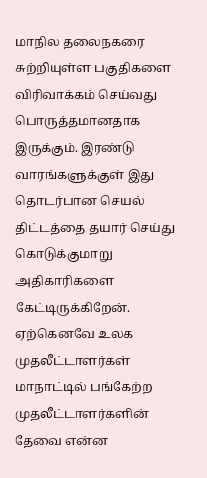மாநில தலைநகரை சுற்றியுள்ள பகுதிகளை விரிவாக்கம் செய்வது பொருத்தமானதாக இருக்கும். இரண்டு வாரங்களுக்குள் இது தொடர்பான செயல் திட்டத்தை தயார் செய்து கொடுக்குமாறு அதிகாரிகளை கேட்டிருக்கிறேன். ஏற்கெனவே உலக முதலீட்டாளர்கள் மாநாட்டில் பங்கேற்ற முதலீட்டாளர்களின் தேவை என்ன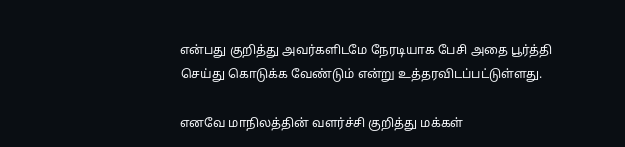என்பது குறித்து அவர்களிடமே நேரடியாக பேசி அதை பூர்த்தி செய்து கொடுக்க வேண்டும் என்று உத்தரவிடப்பட்டுள்ளது.

எனவே மாநிலத்தின் வளர்ச்சி குறித்து மக்கள்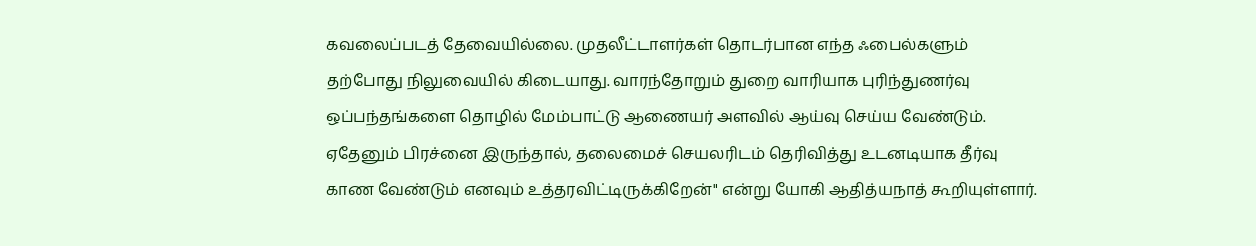கவலைப்படத் தேவையில்லை. முதலீட்டாளர்கள் தொடர்பான எந்த ஃபைல்களும் தற்போது நிலுவையில் கிடையாது. வாரந்தோறும் துறை வாரியாக புரிந்துணர்வு ஒப்பந்தங்களை தொழில் மேம்பாட்டு ஆணையர் அளவில் ஆய்வு செய்ய வேண்டும். ஏதேனும் பிரச்னை இருந்தால், தலைமைச் செயலரிடம் தெரிவித்து உடனடியாக தீர்வு காண வேண்டும் எனவும் உத்தரவிட்டிருக்கிறேன்" என்று யோகி ஆதித்யநாத் கூறியுள்ளார்.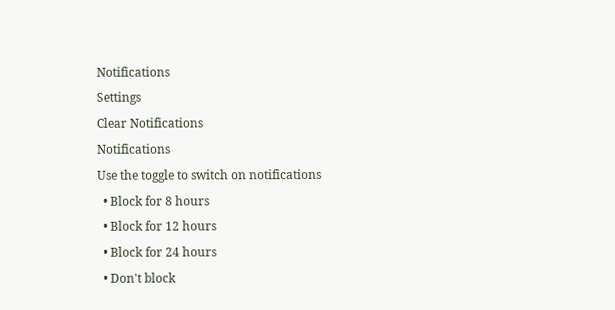Notifications
Settings
Clear Notifications
Notifications
Use the toggle to switch on notifications
  • Block for 8 hours
  • Block for 12 hours
  • Block for 24 hours
  • Don't block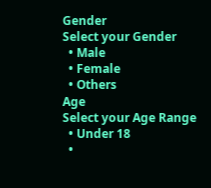Gender
Select your Gender
  • Male
  • Female
  • Others
Age
Select your Age Range
  • Under 18
  •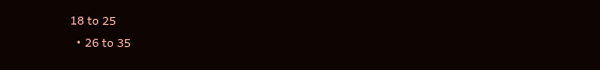18 to 25
  • 26 to 35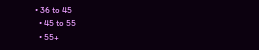• 36 to 45
  • 45 to 55
  • 55+